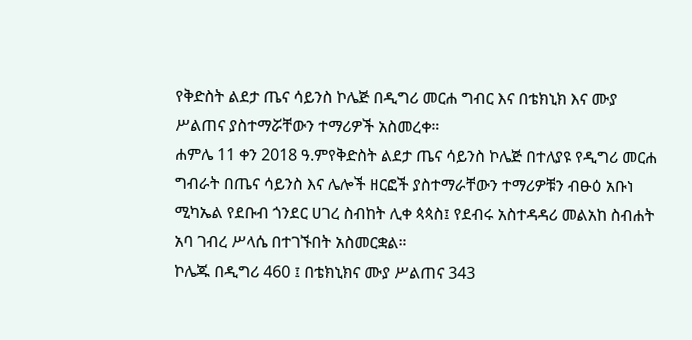የቅድስት ልደታ ጤና ሳይንስ ኮሌጅ በዲግሪ መርሐ ግብር እና በቴክኒክ እና ሙያ ሥልጠና ያስተማሯቸውን ተማሪዎች አስመረቀ።
ሐምሌ 11 ቀን 2018 ዓ.ምየቅድስት ልደታ ጤና ሳይንስ ኮሌጅ በተለያዩ የዲግሪ መርሐ ግብራት በጤና ሳይንስ እና ሌሎች ዘርፎች ያስተማራቸውን ተማሪዎቹን ብፁዕ አቡነ ሚካኤል የደቡብ ጎንደር ሀገረ ስብከት ሊቀ ጳጳስ፤ የደብሩ አስተዳዳሪ መልአከ ስብሐት አባ ገብረ ሥላሴ በተገኙበት አስመርቋል።
ኮሌጁ በዲግሪ 460 ፤ በቴክኒክና ሙያ ሥልጠና 343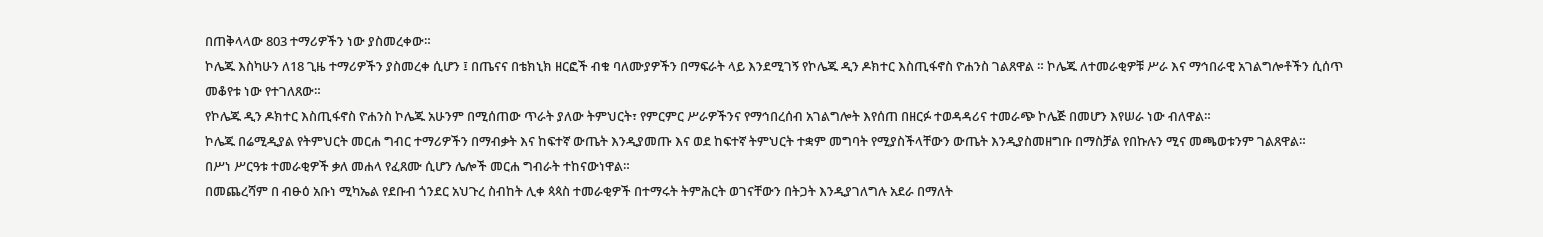በጠቅላላው 803 ተማሪዎችን ነው ያስመረቀው።
ኮሌጁ እስካሁን ለ18 ጊዜ ተማሪዎችን ያስመረቀ ሲሆን ፤ በጤናና በቴክኒክ ዘርፎች ብቁ ባለሙያዎችን በማፍራት ላይ እንደሚገኝ የኮሌጁ ዲን ዶክተር እስጢፋኖስ ዮሐንስ ገልጸዋል ። ኮሌጁ ለተመራቂዎቹ ሥራ እና ማኅበራዊ አገልግሎቶችን ሲሰጥ መቆየቱ ነው የተገለጸው።
የኮሌጁ ዲን ዶክተር እስጢፋኖስ ዮሐንስ ኮሌጁ አሁንም በሚሰጠው ጥራት ያለው ትምህርት፣ የምርምር ሥራዎችንና የማኅበረሰብ አገልግሎት እየሰጠ በዘርፉ ተወዳዳሪና ተመራጭ ኮሌጅ በመሆን እየሠራ ነው ብለዋል።
ኮሌጁ በሬሚዲያል የትምህርት መርሐ ግብር ተማሪዎችን በማብቃት እና ከፍተኛ ውጤት እንዲያመጡ እና ወደ ከፍተኛ ትምህርት ተቋም መግባት የሚያስችላቸውን ውጤት እንዲያስመዘግቡ በማስቻል የበኩሉን ሚና መጫወቱንም ገልጸዋል።
በሥነ ሥርዓቱ ተመራቂዎች ቃለ መሐላ የፈጸሙ ሲሆን ሌሎች መርሐ ግብራት ተከናውነዋል።
በመጨረሻም በ ብፁዕ አቡነ ሚካኤል የደቡብ ጎንደር አህጉረ ስብከት ሊቀ ጳጳስ ተመራቂዎች በተማሩት ትምሕርት ወገናቸውን በትጋት እንዲያገለግሉ አደራ በማለት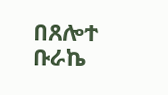በጸሎተ ቡራኬ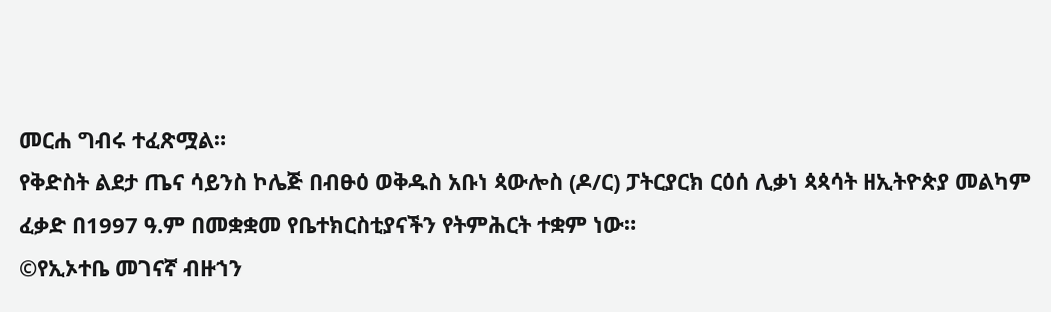መርሐ ግብሩ ተፈጽሟል።
የቅድስት ልደታ ጤና ሳይንስ ኮሌጅ በብፁዕ ወቅዱስ አቡነ ጳውሎስ (ዶ/ር) ፓትርያርክ ርዕሰ ሊቃነ ጳጳሳት ዘኢትዮጵያ መልካም ፈቃድ በ1997 ዓ.ም በመቋቋመ የቤተክርስቲያናችን የትምሕርት ተቋም ነው።
©የኢኦተቤ መገናኛ ብዙኀን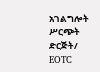አገልግሎት ሥርጭት ድርጅት/ EOTC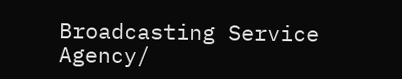Broadcasting Service Agency/